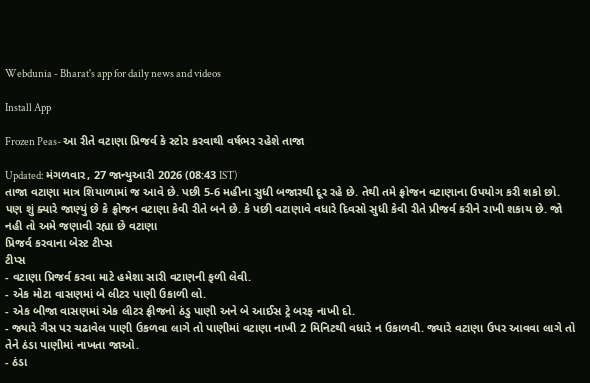Webdunia - Bharat's app for daily news and videos

Install App

Frozen Peas- આ રીતે વટાણા પ્રિજર્વ કે સ્ટોર કરવાથી વર્ષભર રહેશે તાજા

Updated: મંગળવાર, 27 જાન્યુઆરી 2026 (08:43 IST)
તાજા વટાણા માત્ર શિયાળામાં જ આવે છે. પછી 5-6 મહીના સુધી બજારથી દૂર રહે છે. તેથી તમે ફ્રોજન વટાણાના ઉપયોગ કરી શકો છો. પણ શું ક્યારે જાણ્યું છે કે ફ્રોજન વટાણા કેવી રીતે બને છે. કે પછી વટાણાવે વધારે દિવસો સુધી કેવી રીતે પ્રીજર્વ કરીને રાખી શકાય છે. જો નહી તો અમે જણાવી રહ્યા છે વટાણા
પ્રિજર્વ કરવાના બેસ્ટ ટીપ્સ
ટીપ્સ
- વટાણા પ્રિજર્વ કરવા માટે હમેશા સારી વટાણની ફળી લેવી.
- એક મોટા વાસણમાં બે લીટર પાણી ઉકાળી લો.
- એક બીજા વાસણમાં એક લીટર ફ્રીજનો ઠંડુ પાણી અને બે આઈસ ટ્રે બરફ નાખી દો.
- જ્યારે ગૈસ પર ચઢાવેલ પાણી ઉકળવા લાગે તો પાણીમાં વટાણા નાખી 2 મિનિટથી વધારે ન ઉકાળવી. જ્યારે વટાણા ઉપર આવવા લાગે તો તેને ઠંડા પાણીમાં નાખતા જાઓ.
- ઠંડા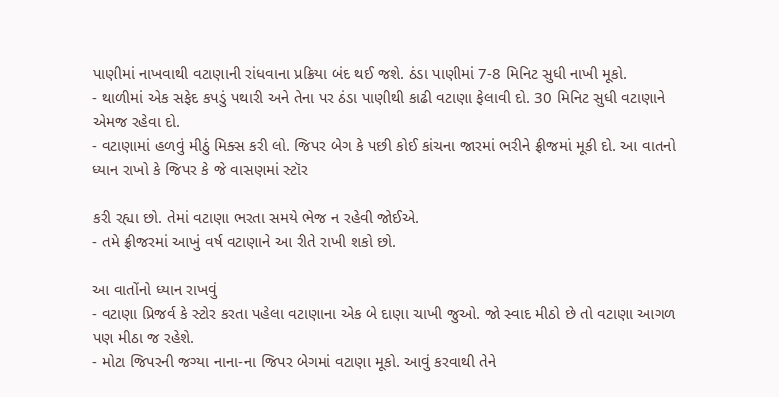પાણીમાં નાખવાથી વટાણાની રાંધવાના પ્રક્રિયા બંદ થઈ જશે. ઠંડા પાણીમાં 7-8 મિનિટ સુધી નાખી મૂકો.
- થાળીમાં એક સફેદ કપડું પથારી અને તેના પર ઠંડા પાણીથી કાઢી વટાણા ફેલાવી દો. 30 મિનિટ સુધી વટાણાને એમજ રહેવા દો.
- વટાણામાં હળવું મીઠું મિક્સ કરી લો. જિપર બેગ કે પછી કોઈ કાંચના જારમાં ભરીને ફ્રીજમાં મૂકી દો. આ વાતનો ધ્યાન રાખો કે જિપર કે જે વાસણમાં સ્ટૉર

કરી રહ્યા છો. તેમાં વટાણા ભરતા સમયે ભેજ ન રહેવી જોઈએ.
- તમે ફ્રીજરમાં આખું વર્ષ વટાણાને આ રીતે રાખી શકો છો.

આ વાતોંનો ધ્યાન રાખવું
- વટાણા પ્રિજર્વ કે સ્ટોર કરતા પહેલા વટાણાના એક બે દાણા ચાખી જુઓ. જો સ્વાદ મીઠો છે તો વટાણા આગળ પણ મીઠા જ રહેશે.
- મોટા જિપરની જગ્યા નાના-ના જિપર બેગમાં વટાણા મૂકો. આવું કરવાથી તેને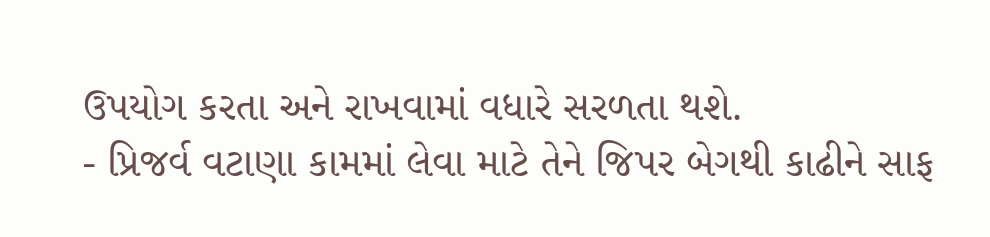ઉપયોગ કરતા અને રાખવામાં વધારે સરળતા થશે.
- પ્રિજર્વ વટાણા કામમાં લેવા માટે તેને જિપર બેગથી કાઢીને સાફ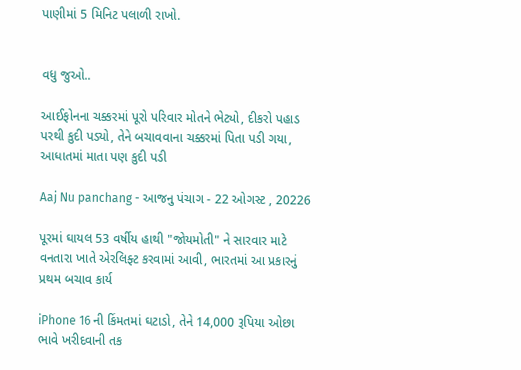પાણીમાં 5 મિનિટ પલાળી રાખો.


વધુ જુઓ..

આઈફોનના ચક્કરમાં પૂરો પરિવાર મોતને ભેટ્યો, દીકરો પહાડ પરથી કુદી પડ્યો, તેને બચાવવાના ચક્કરમાં પિતા પડી ગયા, આધાતમાં માતા પણ કુદી પડી

Aaj Nu panchang - આજનુ પંચાગ - 22 ઓગસ્ટ , 20226

પૂરમાં ઘાયલ 53 વર્ષીય હાથી "જોયમોતી" ને સારવાર માટે વનતારા ખાતે એરલિફ્ટ કરવામાં આવી, ભારતમાં આ પ્રકારનું પ્રથમ બચાવ કાર્ય

iPhone 16 ની કિંમતમાં ઘટાડો, તેને 14,000 રૂપિયા ઓછા ભાવે ખરીદવાની તક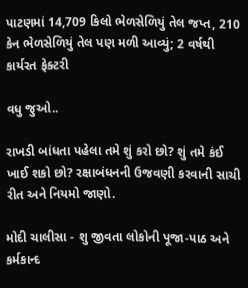પાટણમાં 14,709 કિલો ભેળસેળિયું તેલ જપ્ત, 210 કેન ભેળસેળિયું તેલ પણ મળી આવ્યું; 2 વર્ષથી કાર્યરત ફેક્ટરી

વધુ જુઓ..

રાખડી બાંધતા પહેલા તમે શું કરો છો? શું તમે કંઈ ખાઈ શકો છો? રક્ષાબંધનની ઉજવણી કરવાની સાચી રીત અને નિયમો જાણો.

મોદી ચાલીસા - શુ જીવતા લોકોની પૂજા-પાઠ અને કર્મકાન્દ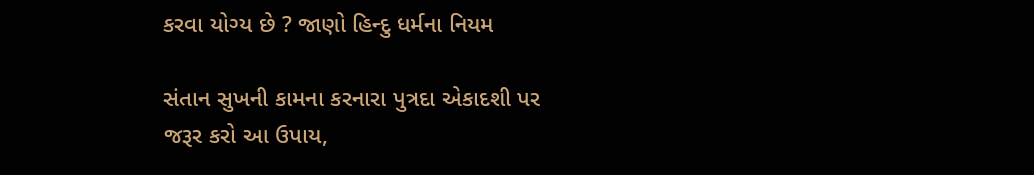કરવા યોગ્ય છે ? જાણો હિન્દુ ધર્મના નિયમ

સંતાન સુખની કામના કરનારા પુત્રદા એકાદશી પર જરૂર કરો આ ઉપાય,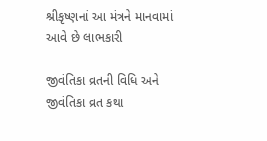શ્રીકૃષ્ણનાં આ મંત્રને માનવામાં આવે છે લાભકારી

જીવંતિકા વ્રતની વિધિ અને જીવંતિકા વ્રત કથા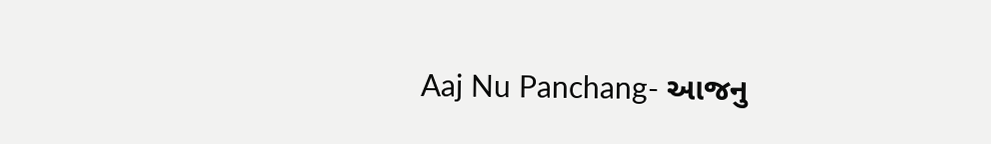Aaj Nu Panchang- આજનુ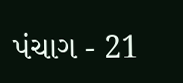પંચાગ - 21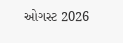ઓગસ્ટ 2026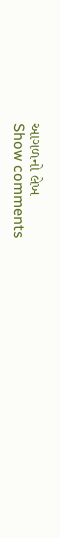આગળનો લેખ
Show comments